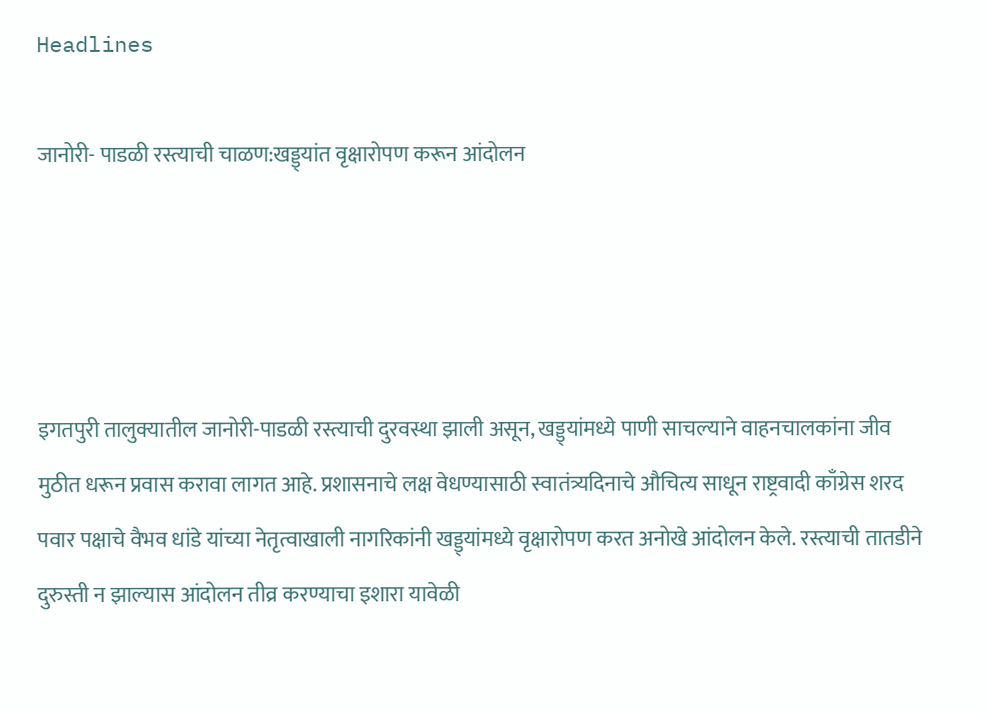Headlines

जानोरी- पाडळी रस्त्याची चाळण:खड्ड्यांत वृक्षारोपण करून आंदोलन




इगतपुरी तालुक्यातील जानोरी-पाडळी रस्त्याची दुरवस्था झाली असून, खड्ड्यांमध्ये पाणी साचल्याने वाहनचालकांना जीव मुठीत धरून प्रवास करावा लागत आहे. प्रशासनाचे लक्ष वेधण्यासाठी स्वातंत्र्यदिनाचे औचित्य साधून राष्ट्रवादी काँग्रेस शरद पवार पक्षाचे वैभव धांडे यांच्या नेतृत्वाखाली नागरिकांनी खड्ड्यांमध्ये वृक्षारोपण करत अनोखे आंदोलन केले. रस्त्याची तातडीने दुरुस्ती न झाल्यास आंदोलन तीव्र करण्याचा इशारा यावेळी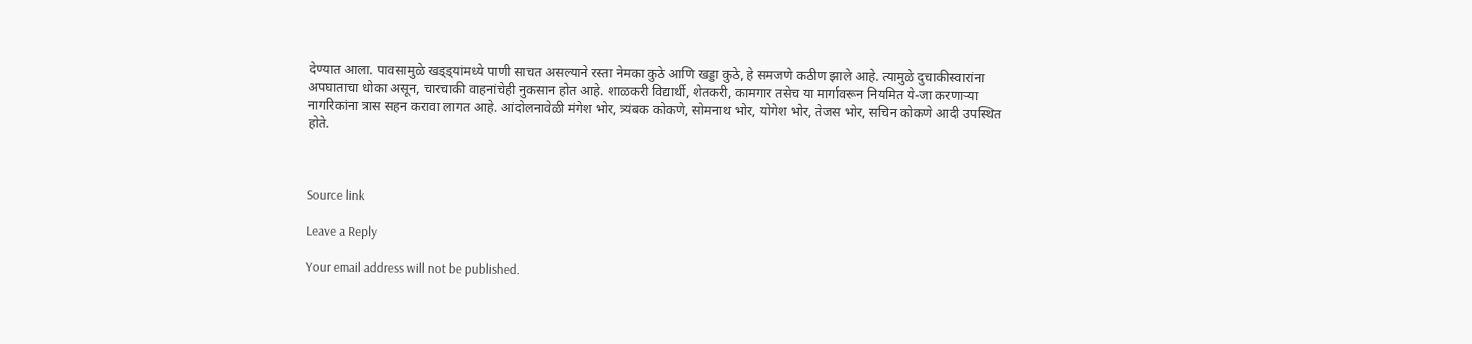देण्यात आला. पावसामुळे खड्ड्यांमध्ये पाणी साचत असल्याने रस्ता नेमका कुठे आणि खड्डा कुठे, हे समजणे कठीण झाले आहे. त्यामुळे दुचाकीस्वारांना अपघाताचा धोका असून, चारचाकी वाहनांचेही नुकसान होत आहे. शाळकरी विद्यार्थी, शेतकरी, कामगार तसेच या मार्गावरून नियमित ये-जा करणाऱ्या नागरिकांना त्रास सहन करावा लागत आहे. आंदोलनावेळी मंगेश भोर, त्र्यंबक कोकणे, सोमनाथ भोर, योगेश भोर, तेजस भोर, सचिन कोकणे आदी उपस्थित होते.



Source link

Leave a Reply

Your email address will not be published.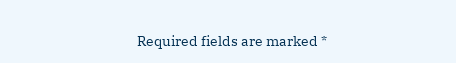Required fields are marked *